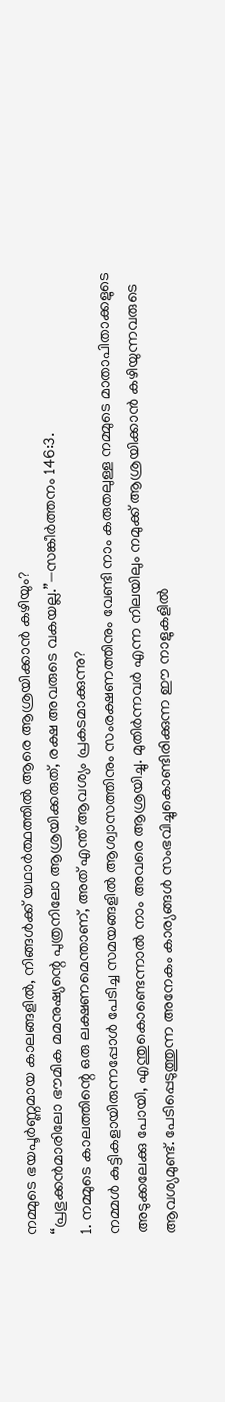നമ്മുടെ ഭയപൂർണ്ണമായ കാലങ്ങളിൽ, നിങ്ങൾക്ക് യഥാർത്ഥത്തിൽ ആരെ ആശ്രയിക്കാൻ കഴിയും?
“പ്രഭുക്കൻമാരിലോ ഭൗമിക മമനുഷ്യന്റെ പുത്രനിലോ ആശ്രയിക്കരുത്, രക്ഷ അവരുടെ വകയല്ല.”—സങ്കീർത്തനം 146:3.
1. നമ്മുടെ കാലത്തിന്റെ ഒരു ലക്ഷണമെന്താണ്, അത് എന്ത് ആവശ്യം പ്രകടമാക്കുന്നു?
നമ്മൾ കുട്ടികളായിരുന്നപ്പോൾ പേടിച്ച സമയങ്ങളിൽ ആശ്വാസത്തിനും സംരക്ഷണത്തിനും വേണ്ടി നാം കരുതലുള്ള നമ്മുടെ മാതാപിതാക്കളുടെ അടുക്കലേക്കു പോയി, എന്തുകൊണ്ടെന്നാൽ നാം അവരെ ആശ്രയിച്ചു. മുതിർന്നവർ എന്ന നിലയിലും നമുക്ക് ആശ്രയിക്കാൻ കഴിയുന്നവരുടെ ആവശ്യമുണ്ട്. പേടിപ്പെടുത്തുന്ന അനേകം കാര്യങ്ങൾ സംഭവിച്ചുകൊണ്ടിരിക്കുന്ന ഈ നാളുകളിൽ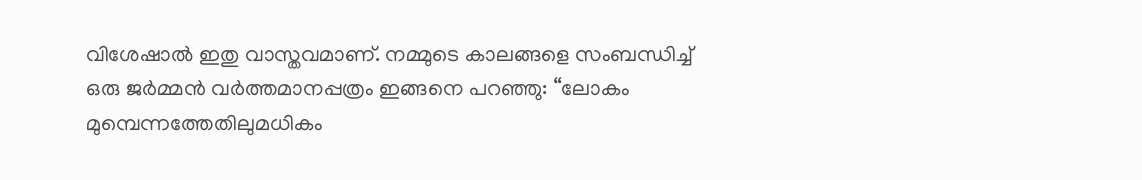വിശേഷാൽ ഇതു വാസ്തവമാണ്. നമ്മുടെ കാലങ്ങളെ സംബന്ധിച്ച് ഒരു ജർമ്മൻ വർത്തമാനപ്പത്രം ഇങ്ങനെ പറഞ്ഞു: “ലോകം മുമ്പെന്നത്തേതിലുമധികം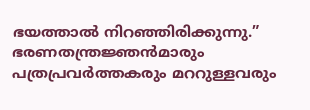ഭയത്താൽ നിറഞ്ഞിരിക്കുന്നു.” ഭരണതന്ത്രജ്ഞൻമാരും പത്രപ്രവർത്തകരും മററുള്ളവരും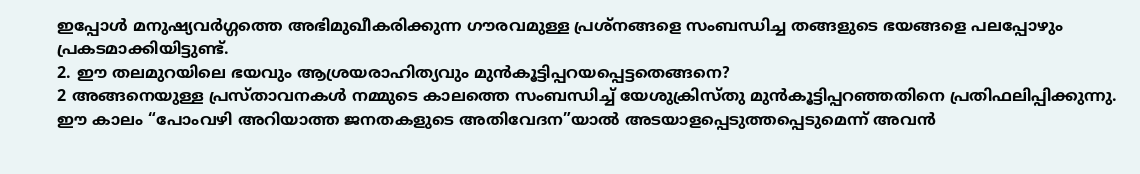ഇപ്പോൾ മനുഷ്യവർഗ്ഗത്തെ അഭിമുഖീകരിക്കുന്ന ഗൗരവമുള്ള പ്രശ്നങ്ങളെ സംബന്ധിച്ച തങ്ങളുടെ ഭയങ്ങളെ പലപ്പോഴും പ്രകടമാക്കിയിട്ടുണ്ട്.
2. ഈ തലമുറയിലെ ഭയവും ആശ്രയരാഹിത്യവും മുൻകൂട്ടിപ്പറയപ്പെട്ടതെങ്ങനെ?
2 അങ്ങനെയുള്ള പ്രസ്താവനകൾ നമ്മുടെ കാലത്തെ സംബന്ധിച്ച് യേശുക്രിസ്തു മുൻകൂട്ടിപ്പറഞ്ഞതിനെ പ്രതിഫലിപ്പിക്കുന്നു. ഈ കാലം “പോംവഴി അറിയാത്ത ജനതകളുടെ അതിവേദന”യാൽ അടയാളപ്പെടുത്തപ്പെടുമെന്ന് അവൻ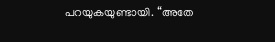പറയുകയുണ്ടായി. “അതേ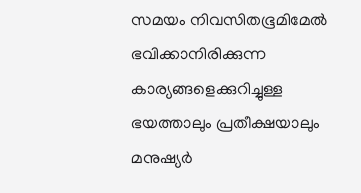സമയം നിവസിതഭൂമിമേൽ ഭവിക്കാനിരിക്കുന്ന കാര്യങ്ങളെക്കുറിച്ചുള്ള ഭയത്താലും പ്രതീക്ഷയാലും മനുഷ്യർ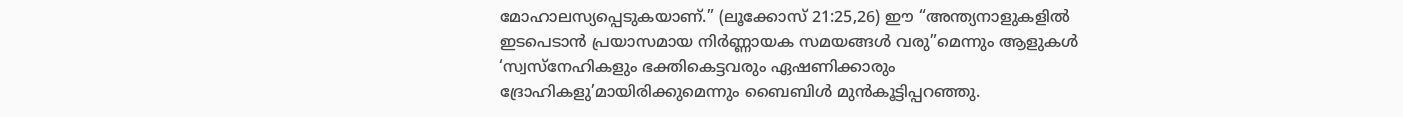മോഹാലസ്യപ്പെടുകയാണ്.” (ലൂക്കോസ് 21:25,26) ഈ “അന്ത്യനാളുകളിൽ ഇടപെടാൻ പ്രയാസമായ നിർണ്ണായക സമയങ്ങൾ വരു”മെന്നും ആളുകൾ ‘സ്വസ്നേഹികളും ഭക്തികെട്ടവരും ഏഷണിക്കാരും ദ്രോഹികളു’മായിരിക്കുമെന്നും ബൈബിൾ മുൻകൂട്ടിപ്പറഞ്ഞു.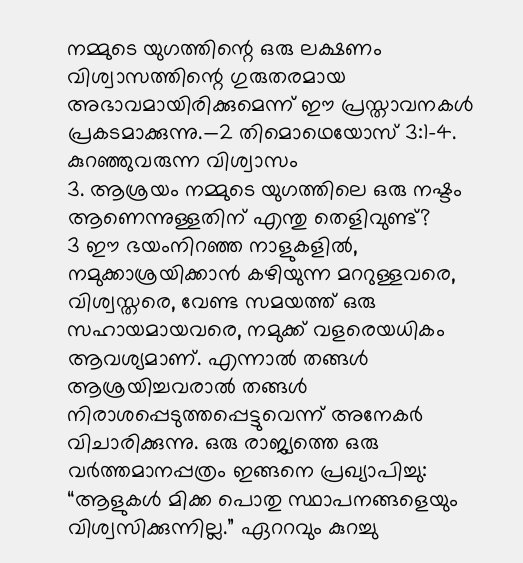നമ്മുടെ യുഗത്തിന്റെ ഒരു ലക്ഷണം വിശ്വാസത്തിന്റെ ഗുരുതരമായ അഭാവമായിരിക്കുമെന്ന് ഈ പ്രസ്താവനകൾ പ്രകടമാക്കുന്നു.—2 തിമൊഥെയോസ് 3:1-4.
കുറഞ്ഞുവരുന്ന വിശ്വാസം
3. ആശ്രയം നമ്മുടെ യുഗത്തിലെ ഒരു നഷ്ടം ആണെന്നുള്ളതിന് എന്തു തെളിവുണ്ട്?
3 ഈ ഭയംനിറഞ്ഞ നാളുകളിൽ, നമുക്കാശ്രയിക്കാൻ കഴിയുന്ന മററുള്ളവരെ, വിശ്വസ്തരെ, വേണ്ട സമയത്ത് ഒരു സഹായമായവരെ, നമുക്ക് വളരെയധികം ആവശ്യമാണ്. എന്നാൽ തങ്ങൾ ആശ്രയിച്ചവരാൽ തങ്ങൾ നിരാശപ്പെടുത്തപ്പെട്ടുവെന്ന് അനേകർ വിചാരിക്കുന്നു. ഒരു രാജ്യത്തെ ഒരു വർത്തമാനപ്പത്രം ഇങ്ങനെ പ്രഖ്യാപിച്ചു: “ആളുകൾ മിക്ക പൊതു സ്ഥാപനങ്ങളെയും വിശ്വസിക്കുന്നില്ല.” ഏററവും കുറച്ചു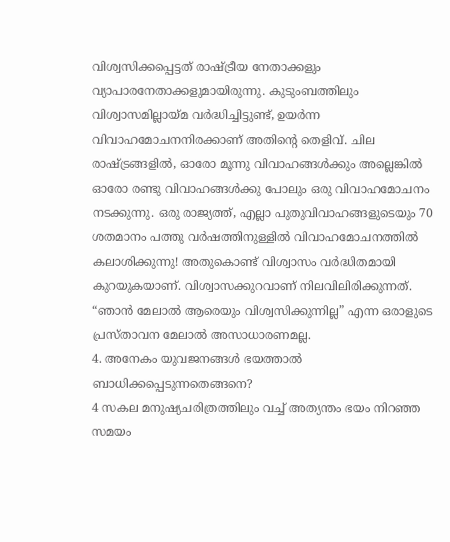വിശ്വസിക്കപ്പെട്ടത് രാഷ്ട്രീയ നേതാക്കളും വ്യാപാരനേതാക്കളുമായിരുന്നു. കുടുംബത്തിലും വിശ്വാസമില്ലായ്മ വർദ്ധിച്ചിട്ടുണ്ട്, ഉയർന്ന വിവാഹമോചനനിരക്കാണ് അതിന്റെ തെളിവ്. ചില രാഷ്ട്രങ്ങളിൽ, ഓരോ മൂന്നു വിവാഹങ്ങൾക്കും അല്ലെങ്കിൽ ഓരോ രണ്ടു വിവാഹങ്ങൾക്കു പോലും ഒരു വിവാഹമോചനം നടക്കുന്നു. ഒരു രാജ്യത്ത്, എല്ലാ പുതുവിവാഹങ്ങളുടെയും 70 ശതമാനം പത്തു വർഷത്തിനുള്ളിൽ വിവാഹമോചനത്തിൽ കലാശിക്കുന്നു! അതുകൊണ്ട് വിശ്വാസം വർദ്ധിതമായി കുറയുകയാണ്. വിശ്വാസക്കുറവാണ് നിലവിലിരിക്കുന്നത്. “ഞാൻ മേലാൽ ആരെയും വിശ്വസിക്കുന്നില്ല” എന്ന ഒരാളുടെ പ്രസ്താവന മേലാൽ അസാധാരണമല്ല.
4. അനേകം യുവജനങ്ങൾ ഭയത്താൽ ബാധിക്കപ്പെടുന്നതെങ്ങനെ?
4 സകല മനുഷ്യചരിത്രത്തിലും വച്ച് അത്യന്തം ഭയം നിറഞ്ഞ സമയം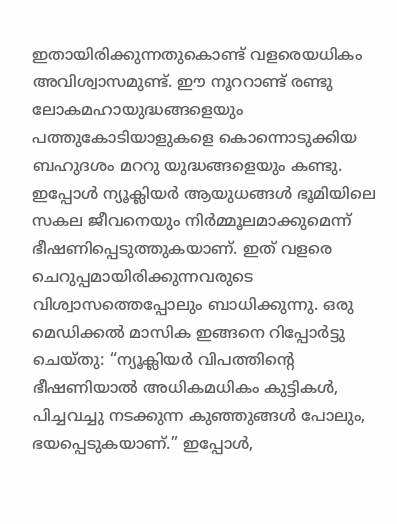ഇതായിരിക്കുന്നതുകൊണ്ട് വളരെയധികം അവിശ്വാസമുണ്ട്. ഈ നൂററാണ്ട് രണ്ടു ലോകമഹായുദ്ധങ്ങളെയും പത്തുകോടിയാളുകളെ കൊന്നൊടുക്കിയ ബഹുദശം മററു യുദ്ധങ്ങളെയും കണ്ടു. ഇപ്പോൾ ന്യൂക്ലിയർ ആയുധങ്ങൾ ഭൂമിയിലെ സകല ജീവനെയും നിർമ്മൂലമാക്കുമെന്ന് ഭീഷണിപ്പെടുത്തുകയാണ്. ഇത് വളരെ ചെറുപ്പമായിരിക്കുന്നവരുടെ വിശ്വാസത്തെപ്പോലും ബാധിക്കുന്നു. ഒരു മെഡിക്കൽ മാസിക ഇങ്ങനെ റിപ്പോർട്ടു ചെയ്തു: “ന്യൂക്ലിയർ വിപത്തിന്റെ ഭീഷണിയാൽ അധികമധികം കുട്ടികൾ, പിച്ചവച്ചു നടക്കുന്ന കുഞ്ഞുങ്ങൾ പോലും, ഭയപ്പെടുകയാണ്.” ഇപ്പോൾ,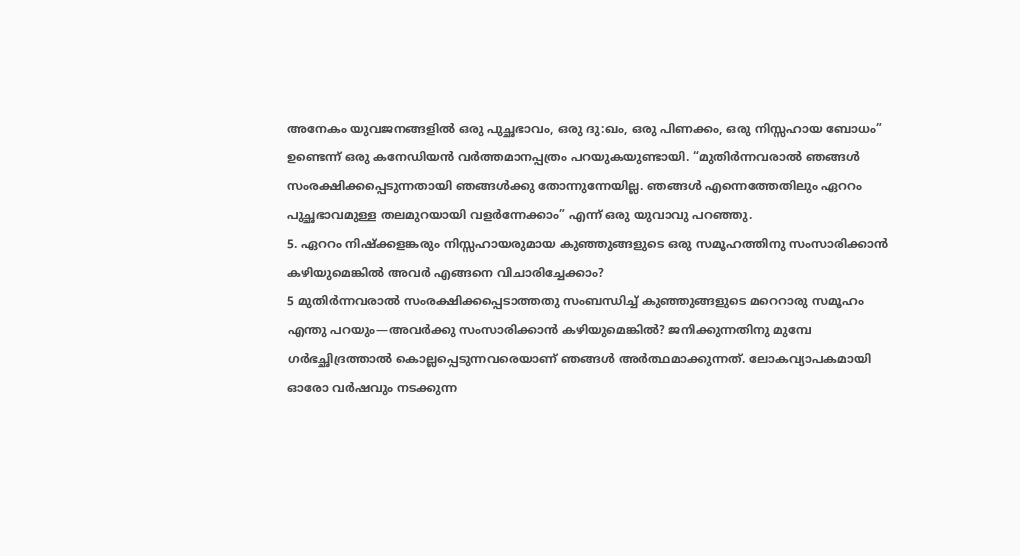അനേകം യുവജനങ്ങളിൽ ഒരു പുച്ഛഭാവം, ഒരു ദു:ഖം, ഒരു പിണക്കം, ഒരു നിസ്സഹായ ബോധം” ഉണ്ടെന്ന് ഒരു കനേഡിയൻ വർത്തമാനപ്പത്രം പറയുകയുണ്ടായി. “മുതിർന്നവരാൽ ഞങ്ങൾ സംരക്ഷിക്കപ്പെടുന്നതായി ഞങ്ങൾക്കു തോന്നുന്നേയില്ല. ഞങ്ങൾ എന്നെത്തേതിലും ഏററം പുച്ഛഭാവമുള്ള തലമുറയായി വളർന്നേക്കാം” എന്ന് ഒരു യുവാവു പറഞ്ഞു.
5. ഏററം നിഷ്ക്കളങ്കരും നിസ്സഹായരുമായ കുഞ്ഞുങ്ങളുടെ ഒരു സമൂഹത്തിനു സംസാരിക്കാൻ കഴിയുമെങ്കിൽ അവർ എങ്ങനെ വിചാരിച്ചേക്കാം?
5 മുതിർന്നവരാൽ സംരക്ഷിക്കപ്പെടാത്തതു സംബന്ധിച്ച് കുഞ്ഞുങ്ങളുടെ മറെറാരു സമൂഹം എന്തു പറയും—അവർക്കു സംസാരിക്കാൻ കഴിയുമെങ്കിൽ? ജനിക്കുന്നതിനു മുമ്പേ ഗർഭച്ഛിദ്രത്താൽ കൊല്ലപ്പെടുന്നവരെയാണ് ഞങ്ങൾ അർത്ഥമാക്കുന്നത്. ലോകവ്യാപകമായി ഓരോ വർഷവും നടക്കുന്ന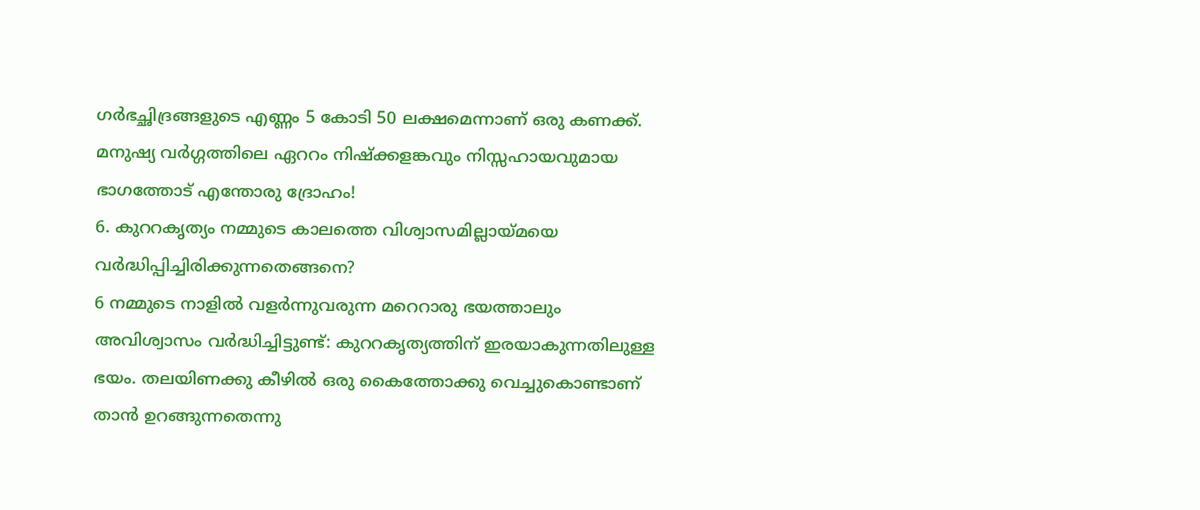ഗർഭച്ഛിദ്രങ്ങളുടെ എണ്ണം 5 കോടി 50 ലക്ഷമെന്നാണ് ഒരു കണക്ക്. മനുഷ്യ വർഗ്ഗത്തിലെ ഏററം നിഷ്ക്കളങ്കവും നിസ്സഹായവുമായ ഭാഗത്തോട് എന്തോരു ദ്രോഹം!
6. കുററകൃത്യം നമ്മുടെ കാലത്തെ വിശ്വാസമില്ലായ്മയെ വർദ്ധിപ്പിച്ചിരിക്കുന്നതെങ്ങനെ?
6 നമ്മുടെ നാളിൽ വളർന്നുവരുന്ന മറെറാരു ഭയത്താലും അവിശ്വാസം വർദ്ധിച്ചിട്ടുണ്ട്: കുററകൃത്യത്തിന് ഇരയാകുന്നതിലുള്ള ഭയം. തലയിണക്കു കീഴിൽ ഒരു കൈത്തോക്കു വെച്ചുകൊണ്ടാണ് താൻ ഉറങ്ങുന്നതെന്നു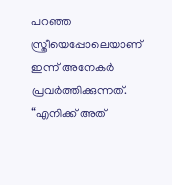പറഞ്ഞ സ്ത്രീയെപ്പോലെയാണ് ഇന്ന് അനേകർ പ്രവർത്തിക്കുന്നത്. “എനിക്ക് അത്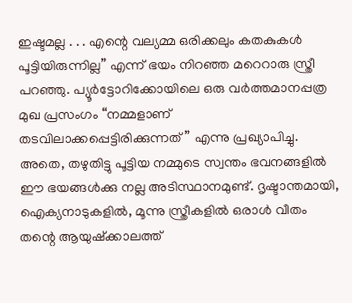ഇഷ്ടമല്ല . . . എന്റെ വല്യമ്മ ഒരിക്കലും കതകുകൾ പൂട്ടിയിരുന്നില്ല” എന്ന് ഭയം നിറഞ്ഞ മറെറാരു സ്ത്രീ പറഞ്ഞു. പ്യൂർട്ടോറിക്കോയിലെ ഒരു വർത്തമാനപ്പത്ര മുഖ പ്രസംഗം “നമ്മളാണ് തടവിലാക്കപ്പെട്ടിരിക്കുന്നത്” എന്നു പ്രഖ്യാപിച്ചു. അതെ, തഴുതിട്ടു പൂട്ടിയ നമ്മുടെ സ്വന്തം ഭവനങ്ങളിൽ ഈ ഭയങ്ങൾക്കു നല്ല അടിസ്ഥാനമുണ്ട്. ദൃഷ്ടാന്തമായി, ഐക്യനാടുകളിൽ, മൂന്നു സ്ത്രീകളിൽ ഒരാൾ വീതം തന്റെ ആയുഷ്ക്കാലത്ത്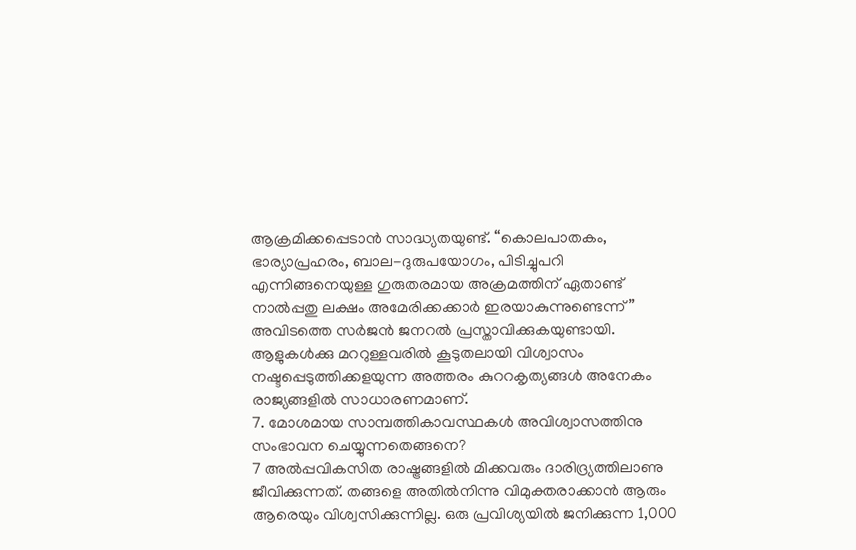ആക്രമിക്കപ്പെടാൻ സാദ്ധ്യതയുണ്ട്. “കൊലപാതകം, ഭാര്യാപ്രഹരം, ബാല-ദുരുപയോഗം, പിടിച്ചുപറി എന്നിങ്ങനെയുള്ള ഗുരുതരമായ അക്രമത്തിന് ഏതാണ്ട് നാൽപ്പതു ലക്ഷം അമേരിക്കക്കാർ ഇരയാകുന്നുണ്ടെന്ന്” അവിടത്തെ സർജൻ ജനറൽ പ്രസ്താവിക്കുകയുണ്ടായി. ആളുകൾക്കു മററുള്ളവരിൽ കൂടുതലായി വിശ്വാസം നഷ്ടപ്പെടുത്തിക്കളയുന്ന അത്തരം കുററകൃത്യങ്ങൾ അനേകം രാജ്യങ്ങളിൽ സാധാരണമാണ്.
7. മോശമായ സാമ്പത്തികാവസ്ഥകൾ അവിശ്വാസത്തിനു സംഭാവന ചെയ്യുന്നതെങ്ങനെ?
7 അൽപ്പവികസിത രാഷ്ട്രങ്ങളിൽ മിക്കവരും ദാരിദ്ര്യത്തിലാണു ജീവിക്കുന്നത്. തങ്ങളെ അതിൽനിന്നു വിമുക്തരാക്കാൻ ആരും ആരെയും വിശ്വസിക്കുന്നില്ല. ഒരു പ്രവിശ്യയിൽ ജനിക്കുന്ന 1,000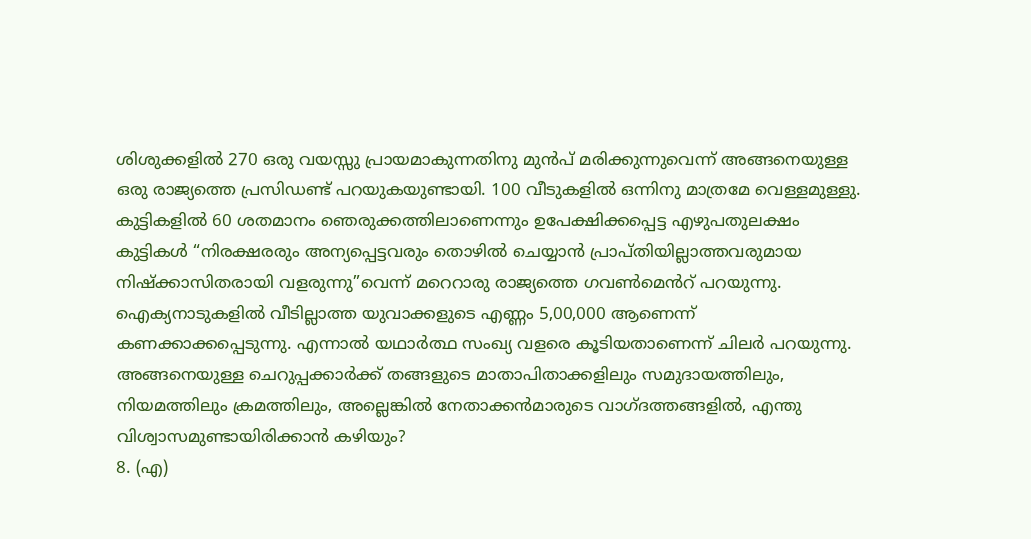ശിശുക്കളിൽ 270 ഒരു വയസ്സു പ്രായമാകുന്നതിനു മുൻപ് മരിക്കുന്നുവെന്ന് അങ്ങനെയുള്ള ഒരു രാജ്യത്തെ പ്രസിഡണ്ട് പറയുകയുണ്ടായി. 100 വീടുകളിൽ ഒന്നിനു മാത്രമേ വെള്ളമുള്ളു. കുട്ടികളിൽ 60 ശതമാനം ഞെരുക്കത്തിലാണെന്നും ഉപേക്ഷിക്കപ്പെട്ട എഴുപതുലക്ഷം കുട്ടികൾ “നിരക്ഷരരും അന്യപ്പെട്ടവരും തൊഴിൽ ചെയ്യാൻ പ്രാപ്തിയില്ലാത്തവരുമായ നിഷ്ക്കാസിതരായി വളരുന്നു”വെന്ന് മറെറാരു രാജ്യത്തെ ഗവൺമെൻറ് പറയുന്നു. ഐക്യനാടുകളിൽ വീടില്ലാത്ത യുവാക്കളുടെ എണ്ണം 5,00,000 ആണെന്ന് കണക്കാക്കപ്പെടുന്നു. എന്നാൽ യഥാർത്ഥ സംഖ്യ വളരെ കൂടിയതാണെന്ന് ചിലർ പറയുന്നു. അങ്ങനെയുള്ള ചെറുപ്പക്കാർക്ക് തങ്ങളുടെ മാതാപിതാക്കളിലും സമുദായത്തിലും, നിയമത്തിലും ക്രമത്തിലും, അല്ലെങ്കിൽ നേതാക്കൻമാരുടെ വാഗ്ദത്തങ്ങളിൽ, എന്തു വിശ്വാസമുണ്ടായിരിക്കാൻ കഴിയും?
8. (എ)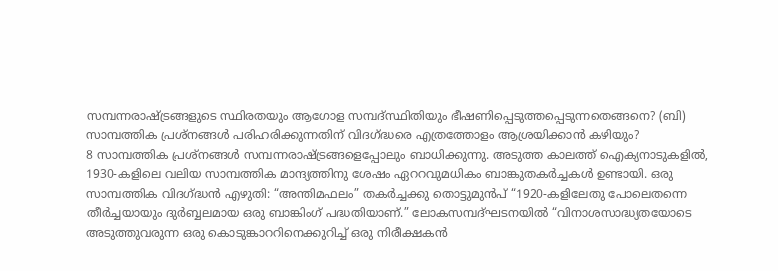സമ്പന്നരാഷ്ട്രങ്ങളുടെ സ്ഥിരതയും ആഗോള സമ്പദ്സ്ഥിതിയും ഭീഷണിപ്പെടുത്തപ്പെടുന്നതെങ്ങനെ? (ബി) സാമ്പത്തിക പ്രശ്നങ്ങൾ പരിഹരിക്കുന്നതിന് വിദഗ്ദ്ധരെ എത്രത്തോളം ആശ്രയിക്കാൻ കഴിയും?
8 സാമ്പത്തിക പ്രശ്നങ്ങൾ സമ്പന്നരാഷ്ട്രങ്ങളെപ്പോലും ബാധിക്കുന്നു. അടുത്ത കാലത്ത് ഐക്യനാടുകളിൽ, 1930-കളിലെ വലിയ സാമ്പത്തിക മാന്ദ്യത്തിനു ശേഷം ഏററവുമധികം ബാങ്കുതകർച്ചകൾ ഉണ്ടായി. ഒരു സാമ്പത്തിക വിദഗ്ദ്ധൻ എഴുതി: “അന്തിമഫലം” തകർച്ചക്കു തൊട്ടുമുൻപ് “1920-കളിലേതു പോലെതന്നെ തീർച്ചയായും ദുർബ്ബലമായ ഒരു ബാങ്കിംഗ് പദ്ധതിയാണ്.” ലോകസമ്പദ്ഘടനയിൽ “വിനാശസാദ്ധ്യതയോടെ അടുത്തുവരുന്ന ഒരു കൊടുങ്കാററിനെക്കുറിച്ച് ഒരു നിരീക്ഷകൻ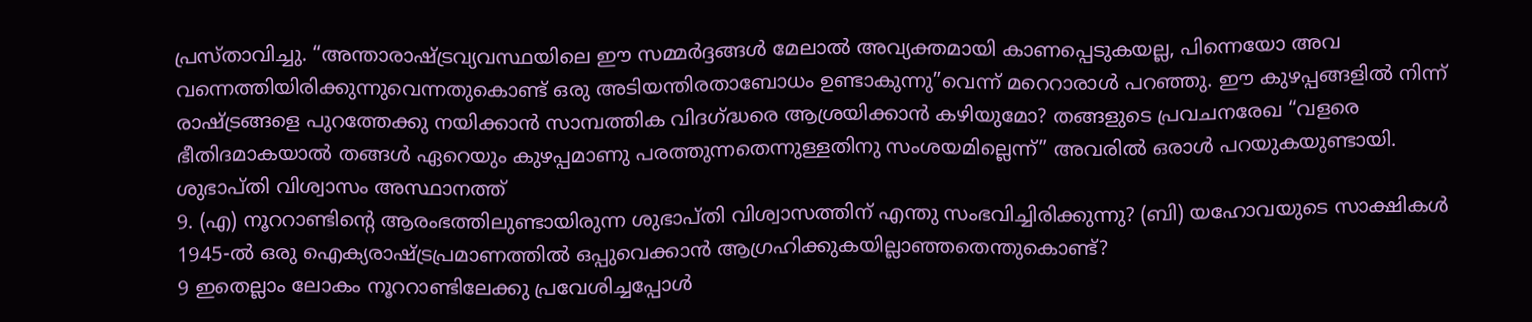പ്രസ്താവിച്ചു. “അന്താരാഷ്ട്രവ്യവസ്ഥയിലെ ഈ സമ്മർദ്ദങ്ങൾ മേലാൽ അവ്യക്തമായി കാണപ്പെടുകയല്ല, പിന്നെയോ അവ വന്നെത്തിയിരിക്കുന്നുവെന്നതുകൊണ്ട് ഒരു അടിയന്തിരതാബോധം ഉണ്ടാകുന്നു”വെന്ന് മറെറാരാൾ പറഞ്ഞു. ഈ കുഴപ്പങ്ങളിൽ നിന്ന് രാഷ്ട്രങ്ങളെ പുറത്തേക്കു നയിക്കാൻ സാമ്പത്തിക വിദഗ്ദ്ധരെ ആശ്രയിക്കാൻ കഴിയുമോ? തങ്ങളുടെ പ്രവചനരേഖ “വളരെ ഭീതിദമാകയാൽ തങ്ങൾ ഏറെയും കുഴപ്പമാണു പരത്തുന്നതെന്നുള്ളതിനു സംശയമില്ലെന്ന്” അവരിൽ ഒരാൾ പറയുകയുണ്ടായി.
ശുഭാപ്തി വിശ്വാസം അസ്ഥാനത്ത്
9. (എ) നൂററാണ്ടിന്റെ ആരംഭത്തിലുണ്ടായിരുന്ന ശുഭാപ്തി വിശ്വാസത്തിന് എന്തു സംഭവിച്ചിരിക്കുന്നു? (ബി) യഹോവയുടെ സാക്ഷികൾ 1945-ൽ ഒരു ഐക്യരാഷ്ട്രപ്രമാണത്തിൽ ഒപ്പുവെക്കാൻ ആഗ്രഹിക്കുകയില്ലാഞ്ഞതെന്തുകൊണ്ട്?
9 ഇതെല്ലാം ലോകം നൂററാണ്ടിലേക്കു പ്രവേശിച്ചപ്പോൾ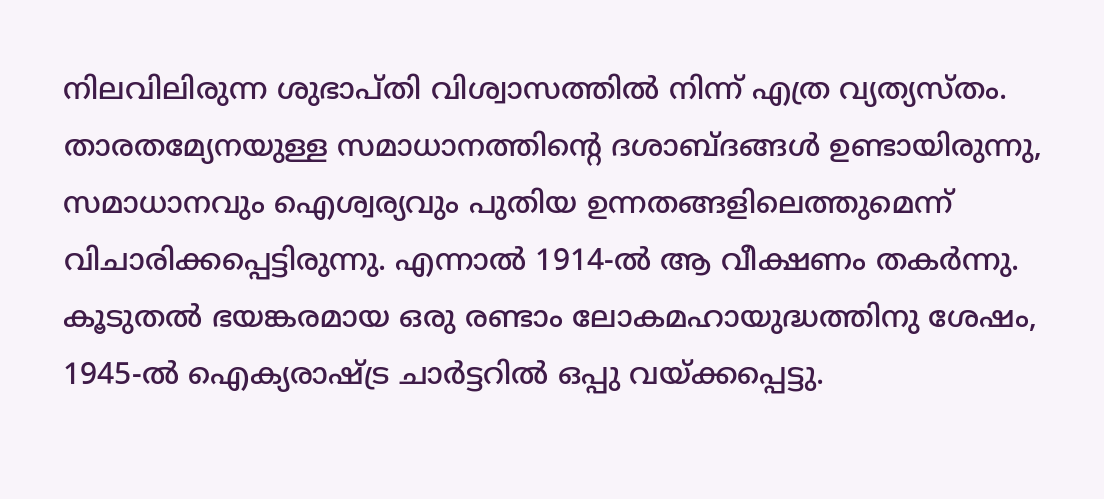നിലവിലിരുന്ന ശുഭാപ്തി വിശ്വാസത്തിൽ നിന്ന് എത്ര വ്യത്യസ്തം. താരതമ്യേനയുള്ള സമാധാനത്തിന്റെ ദശാബ്ദങ്ങൾ ഉണ്ടായിരുന്നു, സമാധാനവും ഐശ്വര്യവും പുതിയ ഉന്നതങ്ങളിലെത്തുമെന്ന് വിചാരിക്കപ്പെട്ടിരുന്നു. എന്നാൽ 1914-ൽ ആ വീക്ഷണം തകർന്നു. കൂടുതൽ ഭയങ്കരമായ ഒരു രണ്ടാം ലോകമഹായുദ്ധത്തിനു ശേഷം, 1945-ൽ ഐക്യരാഷ്ട്ര ചാർട്ടറിൽ ഒപ്പു വയ്ക്കപ്പെട്ടു.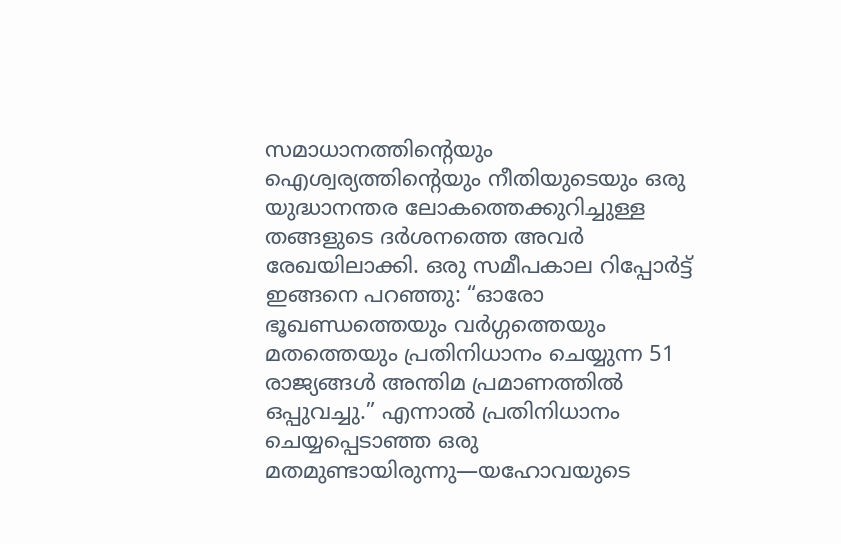സമാധാനത്തിന്റെയും ഐശ്വര്യത്തിന്റെയും നീതിയുടെയും ഒരു യുദ്ധാനന്തര ലോകത്തെക്കുറിച്ചുള്ള തങ്ങളുടെ ദർശനത്തെ അവർ രേഖയിലാക്കി. ഒരു സമീപകാല റിപ്പോർട്ട് ഇങ്ങനെ പറഞ്ഞു: “ഓരോ ഭൂഖണ്ഡത്തെയും വർഗ്ഗത്തെയും മതത്തെയും പ്രതിനിധാനം ചെയ്യുന്ന 51 രാജ്യങ്ങൾ അന്തിമ പ്രമാണത്തിൽ ഒപ്പുവച്ചു.” എന്നാൽ പ്രതിനിധാനം ചെയ്യപ്പെടാഞ്ഞ ഒരു മതമുണ്ടായിരുന്നു—യഹോവയുടെ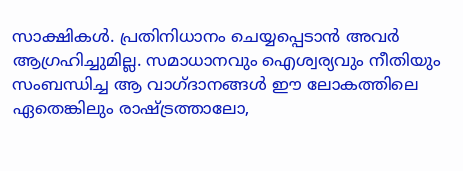സാക്ഷികൾ. പ്രതിനിധാനം ചെയ്യപ്പെടാൻ അവർ ആഗ്രഹിച്ചുമില്ല. സമാധാനവും ഐശ്വര്യവും നീതിയും സംബന്ധിച്ച ആ വാഗ്ദാനങ്ങൾ ഈ ലോകത്തിലെ ഏതെങ്കിലും രാഷ്ട്രത്താലോ,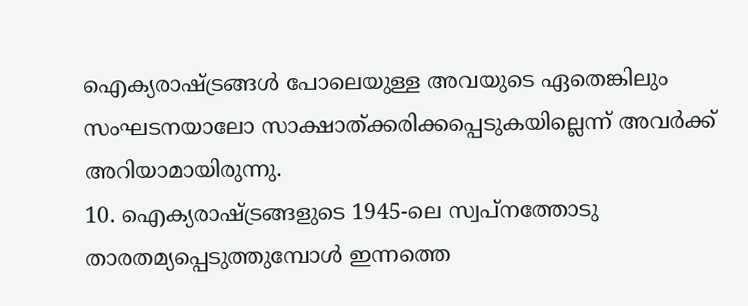ഐക്യരാഷ്ട്രങ്ങൾ പോലെയുള്ള അവയുടെ ഏതെങ്കിലും സംഘടനയാലോ സാക്ഷാത്ക്കരിക്കപ്പെടുകയില്ലെന്ന് അവർക്ക് അറിയാമായിരുന്നു.
10. ഐക്യരാഷ്ട്രങ്ങളുടെ 1945-ലെ സ്വപ്നത്തോടു താരതമ്യപ്പെടുത്തുമ്പോൾ ഇന്നത്തെ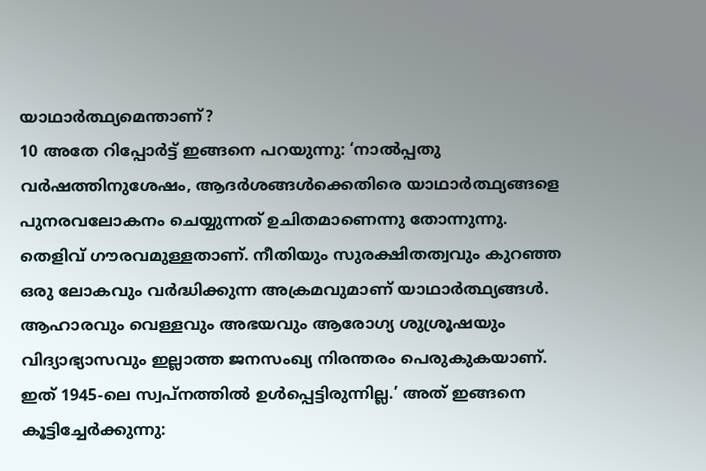യാഥാർത്ഥ്യമെന്താണ്?
10 അതേ റിപ്പോർട്ട് ഇങ്ങനെ പറയുന്നു: ‘നാൽപ്പതു വർഷത്തിനുശേഷം, ആദർശങ്ങൾക്കെതിരെ യാഥാർത്ഥ്യങ്ങളെ പുനരവലോകനം ചെയ്യുന്നത് ഉചിതമാണെന്നു തോന്നുന്നു. തെളിവ് ഗൗരവമുള്ളതാണ്. നീതിയും സുരക്ഷിതത്വവും കുറഞ്ഞ ഒരു ലോകവും വർദ്ധിക്കുന്ന അക്രമവുമാണ് യാഥാർത്ഥ്യങ്ങൾ. ആഹാരവും വെള്ളവും അഭയവും ആരോഗ്യ ശുശ്രൂഷയും വിദ്യാഭ്യാസവും ഇല്ലാത്ത ജനസംഖ്യ നിരന്തരം പെരുകുകയാണ്. ഇത് 1945-ലെ സ്വപ്നത്തിൽ ഉൾപ്പെട്ടിരുന്നില്ല.’ അത് ഇങ്ങനെ കൂട്ടിച്ചേർക്കുന്നു: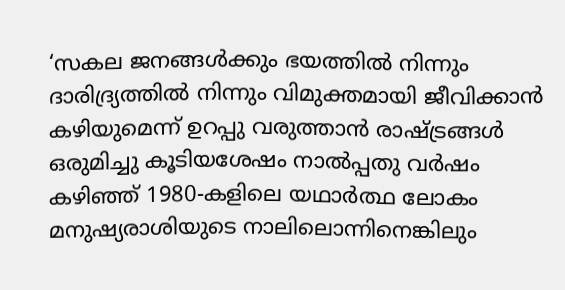‘സകല ജനങ്ങൾക്കും ഭയത്തിൽ നിന്നും ദാരിദ്ര്യത്തിൽ നിന്നും വിമുക്തമായി ജീവിക്കാൻ കഴിയുമെന്ന് ഉറപ്പു വരുത്താൻ രാഷ്ട്രങ്ങൾ ഒരുമിച്ചു കൂടിയശേഷം നാൽപ്പതു വർഷം കഴിഞ്ഞ് 1980-കളിലെ യഥാർത്ഥ ലോകം മനുഷ്യരാശിയുടെ നാലിലൊന്നിനെങ്കിലും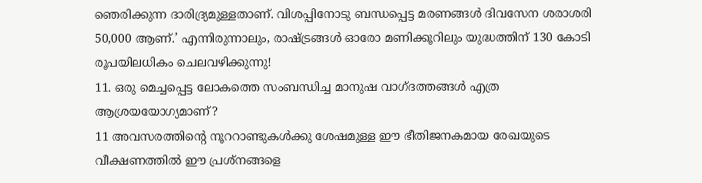ഞെരിക്കുന്ന ദാരിദ്ര്യമുള്ളതാണ്. വിശപ്പിനോടു ബന്ധപ്പെട്ട മരണങ്ങൾ ദിവസേന ശരാശരി 50,000 ആണ്.’ എന്നിരുന്നാലും, രാഷ്ട്രങ്ങൾ ഓരോ മണിക്കൂറിലും യുദ്ധത്തിന് 130 കോടി രൂപയിലധികം ചെലവഴിക്കുന്നു!
11. ഒരു മെച്ചപ്പെട്ട ലോകത്തെ സംബന്ധിച്ച മാനുഷ വാഗ്ദത്തങ്ങൾ എത്ര ആശ്രയയോഗ്യമാണ്?
11 അവസരത്തിന്റെ നൂററാണ്ടുകൾക്കു ശേഷമുള്ള ഈ ഭീതിജനകമായ രേഖയുടെ വീക്ഷണത്തിൽ ഈ പ്രശ്നങ്ങളെ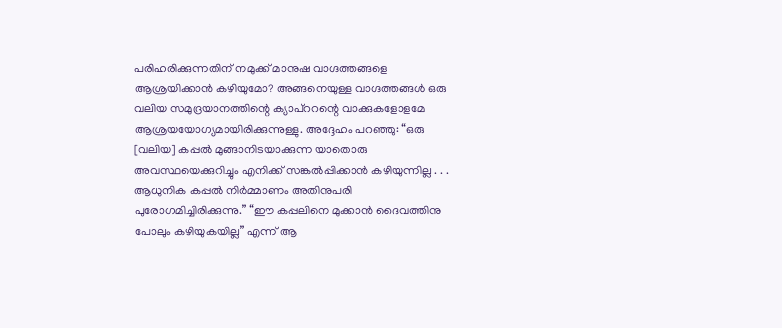പരിഹരിക്കുന്നതിന് നമുക്ക് മാനുഷ വാഗ്ദത്തങ്ങളെ ആശ്രയിക്കാൻ കഴിയുമോ? അങ്ങനെയുള്ള വാഗ്ദത്തങ്ങൾ ഒരു വലിയ സമുദ്രയാനത്തിന്റെ ക്യാപ്ററന്റെ വാക്കുകളോളമേ ആശ്രയയോഗ്യമായിരിക്കുന്നുള്ളു. അദ്ദേഹം പറഞ്ഞു: “ഒരു [വലിയ] കപ്പൽ മുങ്ങാനിടയാക്കുന്ന യാതൊരു അവസ്ഥയെക്കുറിച്ചും എനിക്ക് സങ്കൽപ്പിക്കാൻ കഴിയുന്നില്ല . . . ആധുനിക കപ്പൽ നിർമ്മാണം അതിനുപരി പുരോഗമിച്ചിരിക്കുന്നു.” “ഈ കപ്പലിനെ മുക്കാൻ ദൈവത്തിനു പോലും കഴിയുകയില്ല” എന്ന് ആ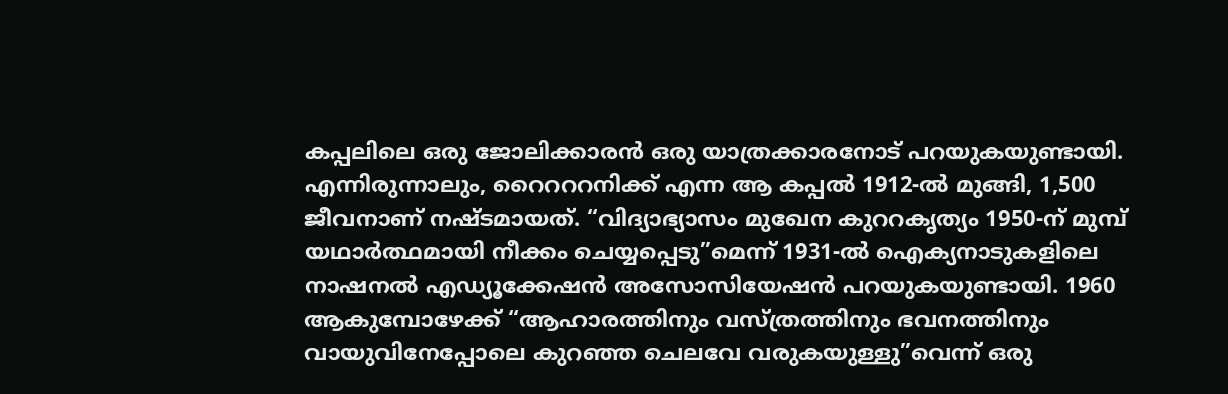കപ്പലിലെ ഒരു ജോലിക്കാരൻ ഒരു യാത്രക്കാരനോട് പറയുകയുണ്ടായി. എന്നിരുന്നാലും, റൈറററനിക്ക് എന്ന ആ കപ്പൽ 1912-ൽ മുങ്ങി, 1,500 ജീവനാണ് നഷ്ടമായത്. “വിദ്യാഭ്യാസം മുഖേന കുററകൃത്യം 1950-ന് മുമ്പ് യഥാർത്ഥമായി നീക്കം ചെയ്യപ്പെടു”മെന്ന് 1931-ൽ ഐക്യനാടുകളിലെ നാഷനൽ എഡ്യൂക്കേഷൻ അസോസിയേഷൻ പറയുകയുണ്ടായി. 1960 ആകുമ്പോഴേക്ക് “ആഹാരത്തിനും വസ്ത്രത്തിനും ഭവനത്തിനും വായുവിനേപ്പോലെ കുറഞ്ഞ ചെലവേ വരുകയുള്ളു”വെന്ന് ഒരു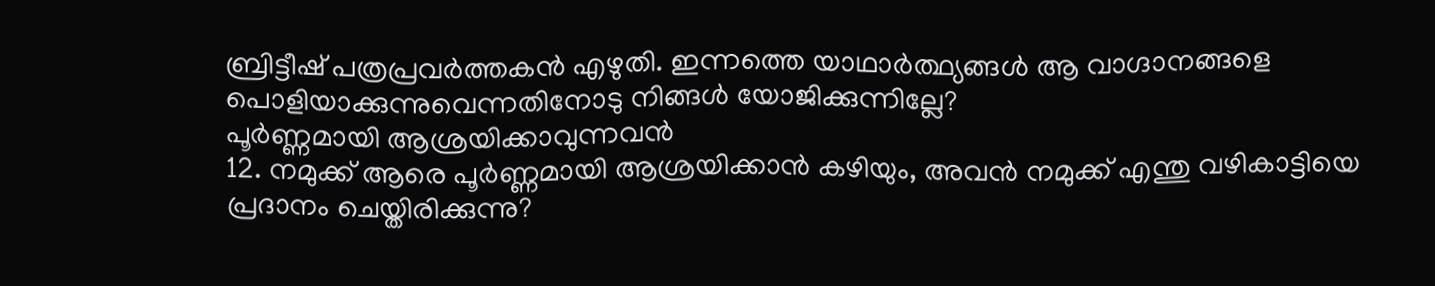ബ്രിട്ടീഷ് പത്രപ്രവർത്തകൻ എഴുതി. ഇന്നത്തെ യാഥാർത്ഥ്യങ്ങൾ ആ വാഗ്ദാനങ്ങളെ പൊളിയാക്കുന്നുവെന്നതിനോടു നിങ്ങൾ യോജിക്കുന്നില്ലേ?
പൂർണ്ണമായി ആശ്രയിക്കാവുന്നവൻ
12. നമുക്ക് ആരെ പൂർണ്ണമായി ആശ്രയിക്കാൻ കഴിയും, അവൻ നമുക്ക് എന്തു വഴികാട്ടിയെ പ്രദാനം ചെയ്തിരിക്കുന്നു?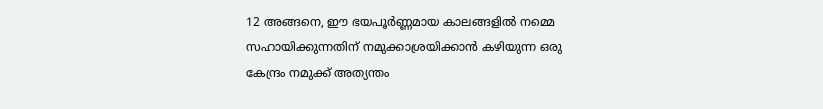12 അങ്ങനെ, ഈ ഭയപൂർണ്ണമായ കാലങ്ങളിൽ നമ്മെ സഹായിക്കുന്നതിന് നമുക്കാശ്രയിക്കാൻ കഴിയുന്ന ഒരു കേന്ദ്രം നമുക്ക് അത്യന്തം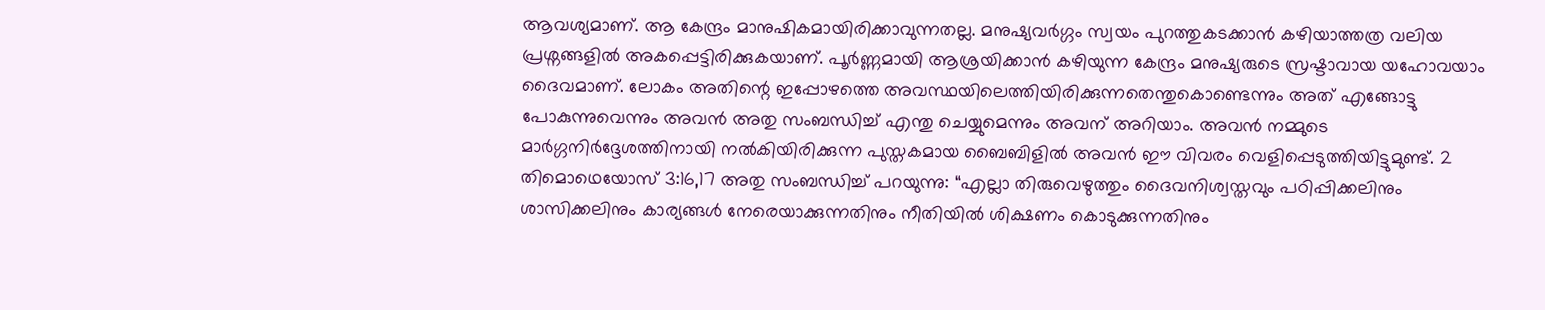ആവശ്യമാണ്. ആ കേന്ദ്രം മാനുഷികമായിരിക്കാവുന്നതല്ല. മനുഷ്യവർഗ്ഗം സ്വയം പുറത്തുകടക്കാൻ കഴിയാത്തത്ര വലിയ പ്രശ്നങ്ങളിൽ അകപ്പെട്ടിരിക്കുകയാണ്. പൂർണ്ണമായി ആശ്രയിക്കാൻ കഴിയുന്ന കേന്ദ്രം മനുഷ്യരുടെ സ്രഷ്ടാവായ യഹോവയാം ദൈവമാണ്. ലോകം അതിന്റെ ഇപ്പോഴത്തെ അവസ്ഥയിലെത്തിയിരിക്കുന്നതെന്തുകൊണ്ടെന്നും അത് എങ്ങോട്ടു പോകുന്നുവെന്നും അവൻ അതു സംബന്ധിച്ച് എന്തു ചെയ്യുമെന്നും അവന് അറിയാം. അവൻ നമ്മുടെ മാർഗ്ഗനിർദ്ദേശത്തിനായി നൽകിയിരിക്കുന്ന പുസ്തകമായ ബൈബിളിൽ അവൻ ഈ വിവരം വെളിപ്പെടുത്തിയിട്ടുമുണ്ട്. 2 തിമൊഥെയോസ് 3:16,17 അതു സംബന്ധിച്ച് പറയുന്നു: “എല്ലാ തിരുവെഴുത്തും ദൈവനിശ്വസ്തവും പഠിപ്പിക്കലിനും ശാസിക്കലിനും കാര്യങ്ങൾ നേരെയാക്കുന്നതിനും നീതിയിൽ ശിക്ഷണം കൊടുക്കുന്നതിനും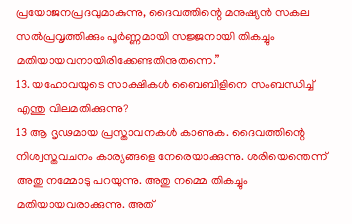പ്രയോജനപ്രദവുമാകുന്നു, ദൈവത്തിന്റെ മനുഷ്യൻ സകല സൽപ്രവൃത്തിക്കും പൂർണ്ണമായി സജ്ജനായി തികച്ചും മതിയായവനായിരിക്കേണ്ടതിനുതന്നെ.”
13. യഹോവയുടെ സാക്ഷികൾ ബൈബിളിനെ സംബന്ധിച്ച് എന്തു വിലമതിക്കുന്നു?
13 ആ ദൃഢമായ പ്രസ്താവനകൾ കാണുക. ദൈവത്തിന്റെ നിശ്വസ്തവചനം കാര്യങ്ങളെ നേരെയാക്കുന്നു. ശരിയെന്തെന്ന് അതു നമ്മോടു പറയുന്നു. അതു നമ്മെ തികച്ചും മതിയായവരാക്കുന്നു. അത്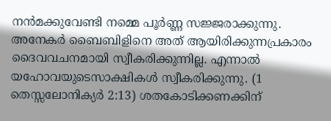നൻമക്കുവേണ്ടി നമ്മെ പൂർണ്ണ സജ്ജരാക്കുന്നു. അനേകർ ബൈബിളിനെ അത് ആയിരിക്കുന്നപ്രകാരം ദൈവവചനമായി സ്വീകരിക്കുന്നില്ല. എന്നാൽ യഹോവയുടെസാക്ഷികൾ സ്വീകരിക്കുന്നു. (1 തെസ്സലോനിക്യർ 2:13) ശതകോടിക്കണക്കിന്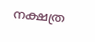നക്ഷത്ര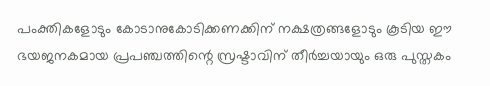പംക്തികളോടും കോടാനുകോടിക്കണക്കിന് നക്ഷത്രങ്ങളോടും കൂടിയ ഈ ഭയജനകമായ പ്രപഞ്ചത്തിന്റെ സ്രഷ്ടാവിന് തീർച്ചയായും ഒരു പുസ്തകം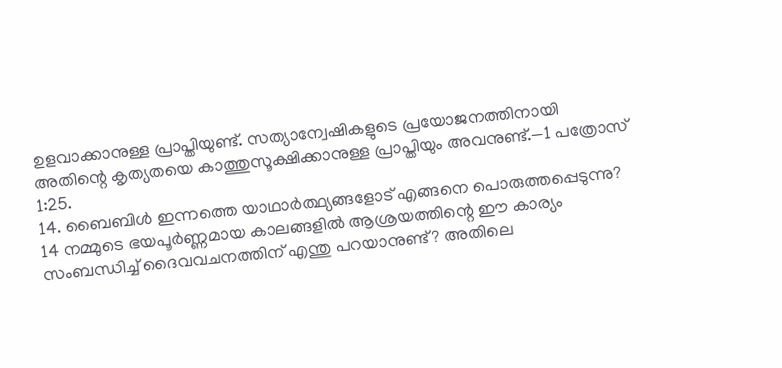ഉളവാക്കാനുള്ള പ്രാപ്തിയുണ്ട്. സത്യാന്വേഷികളുടെ പ്രയോജനത്തിനായി അതിന്റെ കൃത്യതയെ കാത്തുസൂക്ഷിക്കാനുള്ള പ്രാപ്തിയും അവനുണ്ട്.—1 പത്രോസ് 1:25.
14. ബൈബിൾ ഇന്നത്തെ യാഥാർത്ഥ്യങ്ങളോട് എങ്ങനെ പൊരുത്തപ്പെടുന്നു?
14 നമ്മുടെ ഭയപൂർണ്ണമായ കാലങ്ങളിൽ ആശ്രയത്തിന്റെ ഈ കാര്യം സംബന്ധിച്ച് ദൈവവചനത്തിന് എന്തു പറയാനുണ്ട്? അതിലെ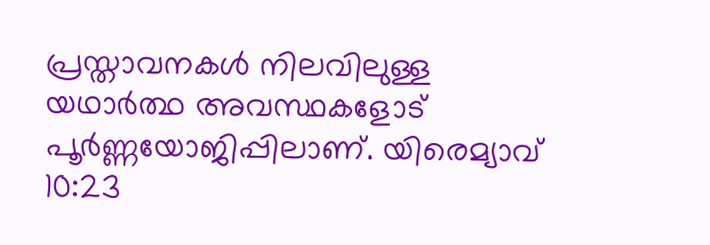പ്രസ്താവനകൾ നിലവിലുള്ള യഥാർത്ഥ അവസ്ഥകളോട് പൂർണ്ണയോജിപ്പിലാണ്. യിരെമ്യാവ് 10:23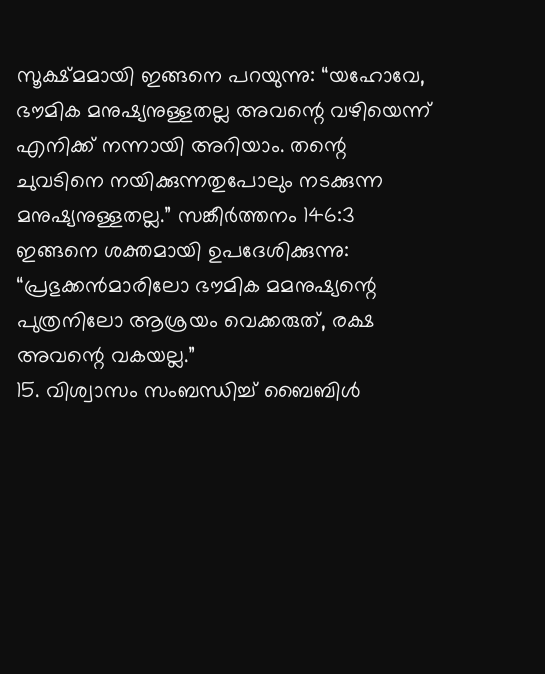സൂക്ഷ്മമായി ഇങ്ങനെ പറയുന്നു: “യഹോവേ, ഭൗമിക മനുഷ്യനുള്ളതല്ല അവന്റെ വഴിയെന്ന് എനിക്ക് നന്നായി അറിയാം. തന്റെ ചുവടിനെ നയിക്കുന്നതുപോലും നടക്കുന്ന മനുഷ്യനുള്ളതല്ല.” സങ്കീർത്തനം 146:3 ഇങ്ങനെ ശക്തമായി ഉപദേശിക്കുന്നു: “പ്രഭുക്കൻമാരിലോ ഭൗമിക മമനുഷ്യന്റെ പുത്രനിലോ ആശ്രയം വെക്കരുത്, രക്ഷ അവന്റെ വകയല്ല.”
15. വിശ്വാസം സംബന്ധിച്ച് ബൈബിൾ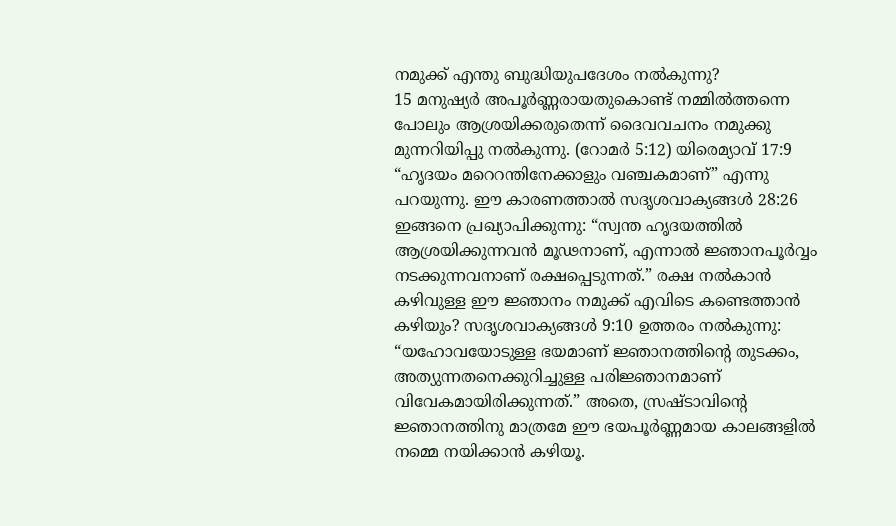നമുക്ക് എന്തു ബുദ്ധിയുപദേശം നൽകുന്നു?
15 മനുഷ്യർ അപൂർണ്ണരായതുകൊണ്ട് നമ്മിൽത്തന്നെ പോലും ആശ്രയിക്കരുതെന്ന് ദൈവവചനം നമുക്കു മുന്നറിയിപ്പു നൽകുന്നു. (റോമർ 5:12) യിരെമ്യാവ് 17:9 “ഹൃദയം മറെറന്തിനേക്കാളും വഞ്ചകമാണ്” എന്നു പറയുന്നു. ഈ കാരണത്താൽ സദൃശവാക്യങ്ങൾ 28:26 ഇങ്ങനെ പ്രഖ്യാപിക്കുന്നു: “സ്വന്ത ഹൃദയത്തിൽ ആശ്രയിക്കുന്നവൻ മൂഢനാണ്, എന്നാൽ ജ്ഞാനപൂർവ്വം നടക്കുന്നവനാണ് രക്ഷപ്പെടുന്നത്.” രക്ഷ നൽകാൻ കഴിവുള്ള ഈ ജ്ഞാനം നമുക്ക് എവിടെ കണ്ടെത്താൻ കഴിയും? സദൃശവാക്യങ്ങൾ 9:10 ഉത്തരം നൽകുന്നു: “യഹോവയോടുള്ള ഭയമാണ് ജ്ഞാനത്തിന്റെ തുടക്കം, അത്യുന്നതനെക്കുറിച്ചുള്ള പരിജ്ഞാനമാണ് വിവേകമായിരിക്കുന്നത്.” അതെ, സ്രഷ്ടാവിന്റെ ജ്ഞാനത്തിനു മാത്രമേ ഈ ഭയപൂർണ്ണമായ കാലങ്ങളിൽ നമ്മെ നയിക്കാൻ കഴിയൂ.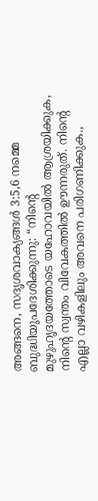അങ്ങനെ, സദൃശവാക്യങ്ങൾ 3:5,6 നമ്മെ ബുദ്ധിയുപദേശിക്കുന്നു: “നിന്റെ മുഴുഹൃദയത്തോടെ യഹോവയിൽ ആശ്രയിക്കുക, നിന്റെ സ്വന്തം വിവേകത്തിൽ ഊന്നരുത്. നിന്റെ എല്ലാ വഴികളിലും അവനെ പരിഗണിക്കുക.,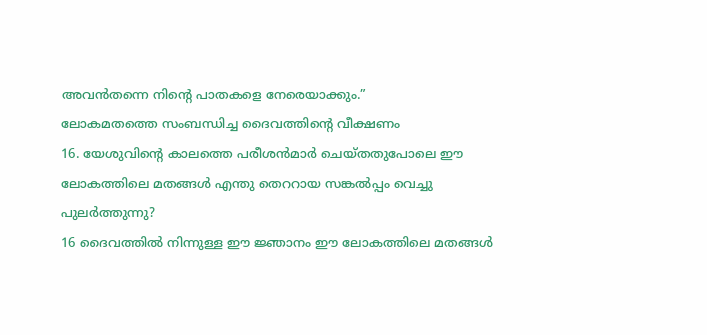അവൻതന്നെ നിന്റെ പാതകളെ നേരെയാക്കും.”
ലോകമതത്തെ സംബന്ധിച്ച ദൈവത്തിന്റെ വീക്ഷണം
16. യേശുവിന്റെ കാലത്തെ പരീശൻമാർ ചെയ്തതുപോലെ ഈ ലോകത്തിലെ മതങ്ങൾ എന്തു തെററായ സങ്കൽപ്പം വെച്ചു പുലർത്തുന്നു?
16 ദൈവത്തിൽ നിന്നുള്ള ഈ ജ്ഞാനം ഈ ലോകത്തിലെ മതങ്ങൾ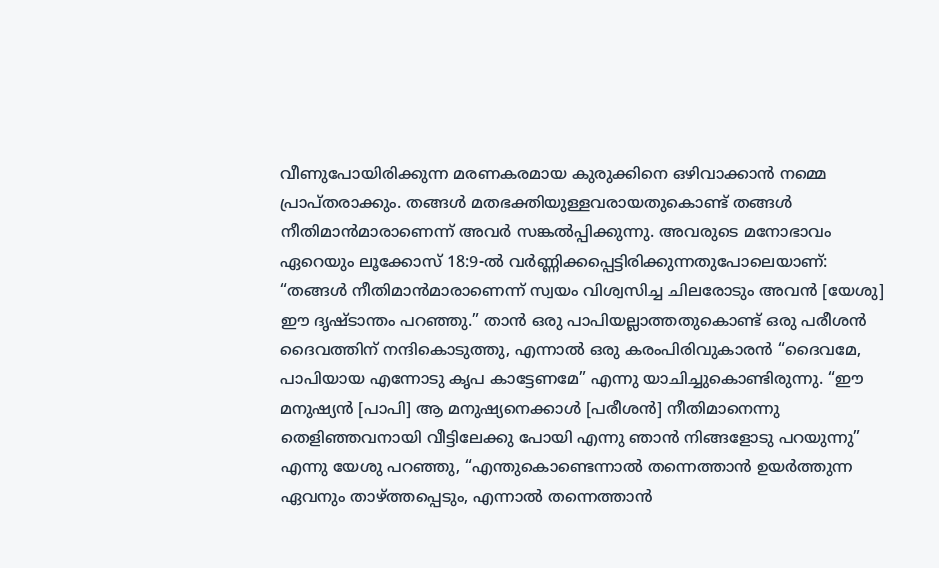വീണുപോയിരിക്കുന്ന മരണകരമായ കുരുക്കിനെ ഒഴിവാക്കാൻ നമ്മെ പ്രാപ്തരാക്കും. തങ്ങൾ മതഭക്തിയുള്ളവരായതുകൊണ്ട് തങ്ങൾ നീതിമാൻമാരാണെന്ന് അവർ സങ്കൽപ്പിക്കുന്നു. അവരുടെ മനോഭാവം ഏറെയും ലൂക്കോസ് 18:9-ൽ വർണ്ണിക്കപ്പെട്ടിരിക്കുന്നതുപോലെയാണ്: “തങ്ങൾ നീതിമാൻമാരാണെന്ന് സ്വയം വിശ്വസിച്ച ചിലരോടും അവൻ [യേശു] ഈ ദൃഷ്ടാന്തം പറഞ്ഞു.” താൻ ഒരു പാപിയല്ലാത്തതുകൊണ്ട് ഒരു പരീശൻ ദൈവത്തിന് നന്ദികൊടുത്തു, എന്നാൽ ഒരു കരംപിരിവുകാരൻ “ദൈവമേ, പാപിയായ എന്നോടു കൃപ കാട്ടേണമേ” എന്നു യാചിച്ചുകൊണ്ടിരുന്നു. “ഈ മനുഷ്യൻ [പാപി] ആ മനുഷ്യനെക്കാൾ [പരീശൻ] നീതിമാനെന്നു തെളിഞ്ഞവനായി വീട്ടിലേക്കു പോയി എന്നു ഞാൻ നിങ്ങളോടു പറയുന്നു” എന്നു യേശു പറഞ്ഞു, “എന്തുകൊണ്ടെന്നാൽ തന്നെത്താൻ ഉയർത്തുന്ന ഏവനും താഴ്ത്തപ്പെടും, എന്നാൽ തന്നെത്താൻ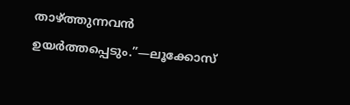താഴ്ത്തുന്നവൻ ഉയർത്തപ്പെടും.”—ലൂക്കോസ്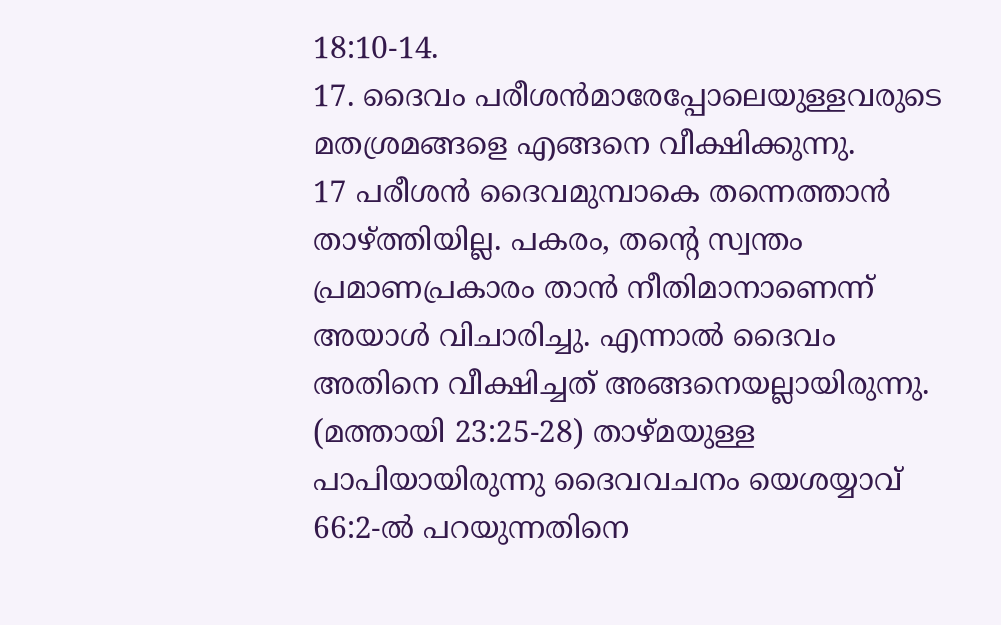18:10-14.
17. ദൈവം പരീശൻമാരേപ്പോലെയുള്ളവരുടെ മതശ്രമങ്ങളെ എങ്ങനെ വീക്ഷിക്കുന്നു.
17 പരീശൻ ദൈവമുമ്പാകെ തന്നെത്താൻ താഴ്ത്തിയില്ല. പകരം, തന്റെ സ്വന്തം പ്രമാണപ്രകാരം താൻ നീതിമാനാണെന്ന് അയാൾ വിചാരിച്ചു. എന്നാൽ ദൈവം അതിനെ വീക്ഷിച്ചത് അങ്ങനെയല്ലായിരുന്നു. (മത്തായി 23:25-28) താഴ്മയുള്ള പാപിയായിരുന്നു ദൈവവചനം യെശയ്യാവ് 66:2-ൽ പറയുന്നതിനെ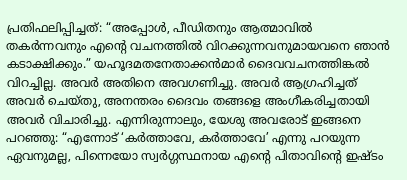പ്രതിഫലിപ്പിച്ചത്: “അപ്പോൾ, പീഡിതനും ആത്മാവിൽ തകർന്നവനും എന്റെ വചനത്തിൽ വിറക്കുന്നവനുമായവനെ ഞാൻ കടാക്ഷിക്കും.” യഹൂദമതനേതാക്കൻമാർ ദൈവവചനത്തിങ്കൽ വിറച്ചില്ല. അവർ അതിനെ അവഗണിച്ചു. അവർ ആഗ്രഹിച്ചത് അവർ ചെയ്തു, അനന്തരം ദൈവം തങ്ങളെ അംഗീകരിച്ചതായി അവർ വിചാരിച്ചു. എന്നിരുന്നാലും, യേശു അവരോട് ഇങ്ങനെ പറഞ്ഞു: “എന്നോട് ‘കർത്താവേ, കർത്താവേ’ എന്നു പറയുന്ന ഏവനുമല്ല, പിന്നെയോ സ്വർഗ്ഗസ്ഥനായ എന്റെ പിതാവിന്റെ ഇഷ്ടം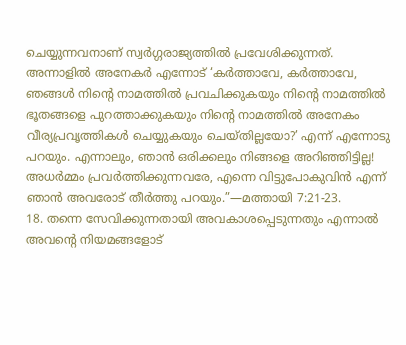ചെയ്യുന്നവനാണ് സ്വർഗ്ഗരാജ്യത്തിൽ പ്രവേശിക്കുന്നത്. അന്നാളിൽ അനേകർ എന്നോട് ‘കർത്താവേ, കർത്താവേ, ഞങ്ങൾ നിന്റെ നാമത്തിൽ പ്രവചിക്കുകയും നിന്റെ നാമത്തിൽ ഭൂതങ്ങളെ പുറത്താക്കുകയും നിന്റെ നാമത്തിൽ അനേകം വീര്യപ്രവൃത്തികൾ ചെയ്യുകയും ചെയ്തില്ലയോ?’ എന്ന് എന്നോടു പറയും. എന്നാലും, ഞാൻ ഒരിക്കലും നിങ്ങളെ അറിഞ്ഞിട്ടില്ല! അധർമ്മം പ്രവർത്തിക്കുന്നവരേ, എന്നെ വിട്ടുപോകുവിൻ എന്ന് ഞാൻ അവരോട് തീർത്തു പറയും.”—മത്തായി 7:21-23.
18. തന്നെ സേവിക്കുന്നതായി അവകാശപ്പെടുന്നതും എന്നാൽ അവന്റെ നിയമങ്ങളോട്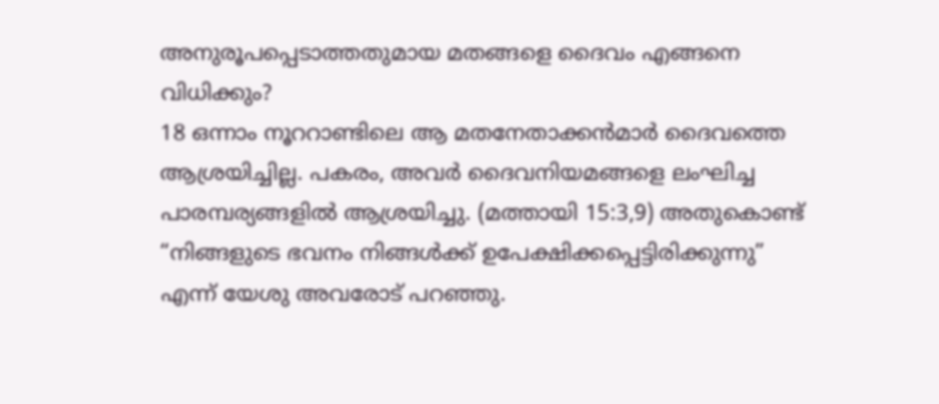അനുരൂപപ്പെടാത്തതുമായ മതങ്ങളെ ദൈവം എങ്ങനെ വിധിക്കും?
18 ഒന്നാം നൂററാണ്ടിലെ ആ മതനേതാക്കൻമാർ ദൈവത്തെ ആശ്രയിച്ചില്ല. പകരം, അവർ ദൈവനിയമങ്ങളെ ലംഘിച്ച പാരമ്പര്യങ്ങളിൽ ആശ്രയിച്ചു. (മത്തായി 15:3,9) അതുകൊണ്ട് “നിങ്ങളുടെ ഭവനം നിങ്ങൾക്ക് ഉപേക്ഷിക്കപ്പെട്ടിരിക്കുന്നു” എന്ന് യേശു അവരോട് പറഞ്ഞു.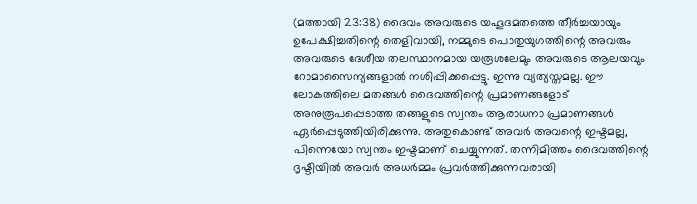(മത്തായി 23:38) ദൈവം അവരുടെ യഹൂദമതത്തെ തീർച്ചയായും ഉപേക്ഷിച്ചതിന്റെ തെളിവായി, നമ്മുടെ പൊതുയുഗത്തിന്റെ അവരും അവരുടെ ദേശീയ തലസ്ഥാനമായ യരൂശലേമും അവരുടെ ആലയവും റോമാസൈന്യങ്ങളാൽ നശിപ്പിക്കപ്പെട്ടു. ഇന്നു വ്യത്യസ്തമല്ല. ഈ ലോകത്തിലെ മതങ്ങൾ ദൈവത്തിന്റെ പ്രമാണങ്ങളോട് അനുരൂപപ്പെടാത്ത തങ്ങളുടെ സ്വന്തം ആരാധനാ പ്രമാണങ്ങൾ ഏർപ്പെടുത്തിയിരിക്കുന്നു. അതുകൊണ്ട് അവർ അവന്റെ ഇഷ്ടമല്ല, പിന്നെയോ സ്വന്തം ഇഷ്ടമാണ് ചെയ്യുന്നത്. തന്നിമിത്തം ദൈവത്തിന്റെ ദൃഷ്ടിയിൽ അവർ അധർമ്മം പ്രവർത്തിക്കുന്നവരായി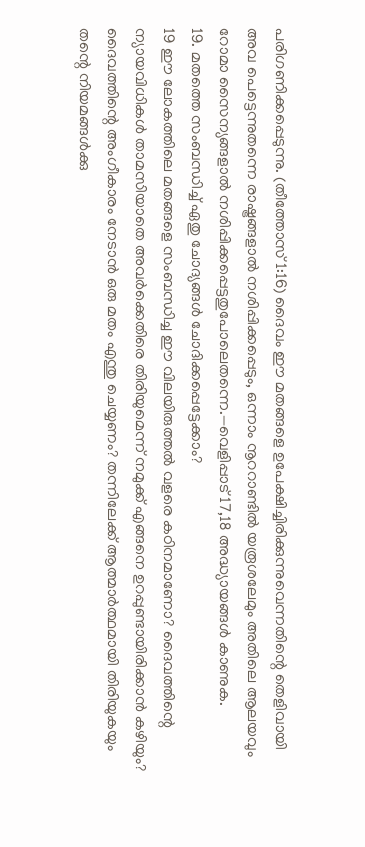പരിഗണിക്കപ്പെടുന്നു. (തീത്തോസ് 1:16) ദൈവം ഈ മതങ്ങളെ ഉപേക്ഷിച്ചിരിക്കുന്നുവെന്നതിന്റെ തെളിവായി അവ പെട്ടെന്നുതന്നെ രാഷ്ട്രങ്ങളാൽ നശിപ്പിക്കപ്പെടും, ഒന്നാം നൂററാണ്ടിൽ യരൂശലേമും അതിലെ ആലയവും റോമാ സൈന്യങ്ങളാൽ നശിപ്പിക്കപ്പെട്ടതുപോലെതന്നെ.—വെളിപ്പാട് 17,18 അദ്ധ്യായങ്ങൾ കാണുക.
19. മതത്തെ സംബന്ധിച്ച് ഏതു ചോദ്യങ്ങൾ ചോദിക്കപ്പെട്ടേക്കാം?
19 ഈ ലോകത്തിലെ മതങ്ങളെ സംബന്ധിച്ച ഈ വിലയിരുത്തൽ വളരെ കഠിനമാണോ? ദൈവത്തിന്റെ ന്യായവിധികൾ താമസിയാതെ അവർക്കെതിരെ തിരിയുമെന്ന് നമുക്ക് എങ്ങനെ ഉറപ്പുണ്ടായിരിക്കാൻ കഴിയും? ദൈവത്തിന്റെ അംഗീകാരം നേടാൻ ഒരു മതം എന്തു ചെയ്യണം? തന്നിലേക്ക് ആത്മാർത്ഥമായി തിരിയുകയും തന്റെ നിയമങ്ങൾക്കു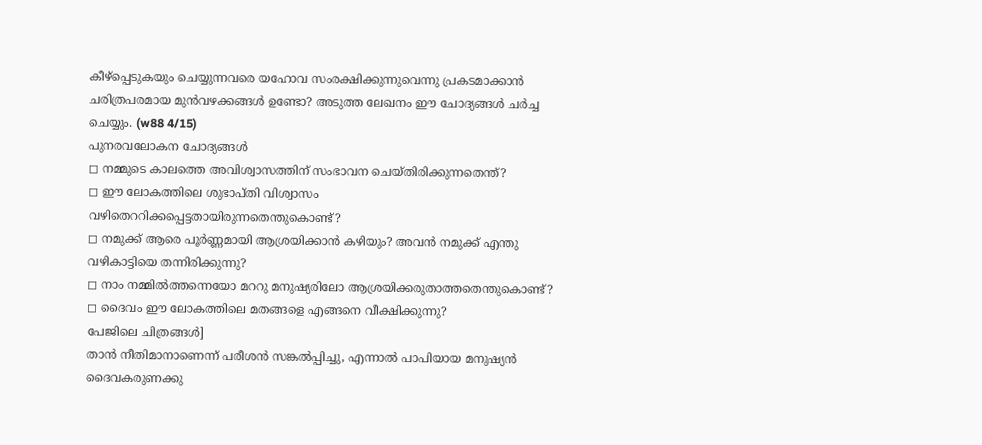കീഴ്പ്പെടുകയും ചെയ്യുന്നവരെ യഹോവ സംരക്ഷിക്കുന്നുവെന്നു പ്രകടമാക്കാൻ ചരിത്രപരമായ മുൻവഴക്കങ്ങൾ ഉണ്ടോ? അടുത്ത ലേഖനം ഈ ചോദ്യങ്ങൾ ചർച്ച ചെയ്യും. (w88 4/15)
പുനരവലോകന ചോദ്യങ്ങൾ
◻ നമ്മുടെ കാലത്തെ അവിശ്വാസത്തിന് സംഭാവന ചെയ്തിരിക്കുന്നതെന്ത്?
◻ ഈ ലോകത്തിലെ ശുഭാപ്തി വിശ്വാസം വഴിതെററിക്കപ്പെട്ടതായിരുന്നതെന്തുകൊണ്ട്?
◻ നമുക്ക് ആരെ പൂർണ്ണമായി ആശ്രയിക്കാൻ കഴിയും? അവൻ നമുക്ക് എന്തു വഴികാട്ടിയെ തന്നിരിക്കുന്നു?
◻ നാം നമ്മിൽത്തന്നെയോ മററു മനുഷ്യരിലോ ആശ്രയിക്കരുതാത്തതെന്തുകൊണ്ട്?
◻ ദൈവം ഈ ലോകത്തിലെ മതങ്ങളെ എങ്ങനെ വീക്ഷിക്കുന്നു?
പേജിലെ ചിത്രങ്ങൾ]
താൻ നീതിമാനാണെന്ന് പരീശൻ സങ്കൽപ്പിച്ചു, എന്നാൽ പാപിയായ മനുഷ്യൻ ദൈവകരുണക്കു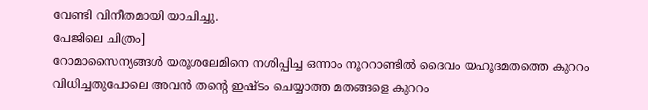വേണ്ടി വിനീതമായി യാചിച്ചു.
പേജിലെ ചിത്രം]
റോമാസൈന്യങ്ങൾ യരൂശലേമിനെ നശിപ്പിച്ച ഒന്നാം നൂററാണ്ടിൽ ദൈവം യഹൂദമതത്തെ കുററം വിധിച്ചതുപോലെ അവൻ തന്റെ ഇഷ്ടം ചെയ്യാത്ത മതങ്ങളെ കുററം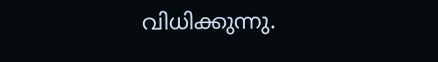വിധിക്കുന്നു.